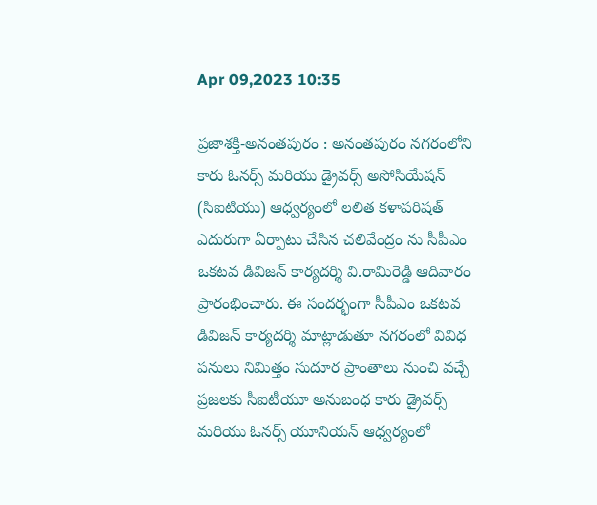Apr 09,2023 10:35

ప్రజాశక్తి-అనంతపురం : అనంతపురం నగరంలోని కారు ఓనర్స్‌ మరియు డ్రైవర్స్‌ అసోసియేషన్‌ (సిఐటియు) ఆధ్వర్యంలో లలిత కళాపరిషత్‌ ఎదురుగా ఏర్పాటు చేసిన చలివేంద్రం ను సీపీఎం ఒకటవ డివిజన్‌ కార్యదర్శి వి.రామిరెడ్డి ఆదివారం ప్రారంభించారు. ఈ సందర్భంగా సీపీఎం ఒకటవ డివిజన్‌ కార్యదర్శి మాట్లాడుతూ నగరంలో వివిధ పనులు నిమిత్తం సుదూర ప్రాంతాలు నుంచి వచ్చే ప్రజలకు సీఐటీయూ అనుబంధ కారు డ్రైవర్స్‌ మరియు ఓనర్స్‌ యూనియన్‌ ఆధ్వర్యంలో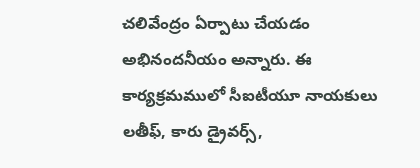చలివేంద్రం ఏర్పాటు చేయడం అభినందనీయం అన్నారు. ఈ కార్యక్రమములో సీఐటీయూ నాయకులు లతీఫ్‌, కారు డ్రైవర్స్‌,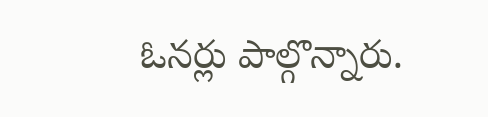ఓనర్లు పాల్గొన్నారు.